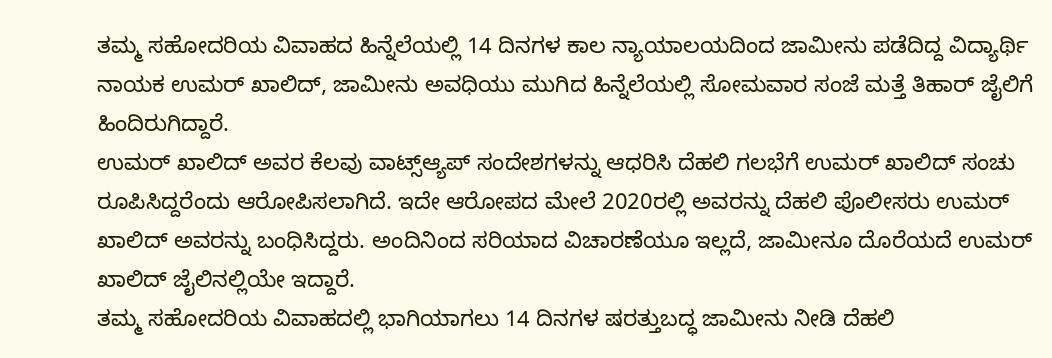ತಮ್ಮ ಸಹೋದರಿಯ ವಿವಾಹದ ಹಿನ್ನೆಲೆಯಲ್ಲಿ 14 ದಿನಗಳ ಕಾಲ ನ್ಯಾಯಾಲಯದಿಂದ ಜಾಮೀನು ಪಡೆದಿದ್ದ ವಿದ್ಯಾರ್ಥಿ ನಾಯಕ ಉಮರ್ ಖಾಲಿದ್, ಜಾಮೀನು ಅವಧಿಯು ಮುಗಿದ ಹಿನ್ನೆಲೆಯಲ್ಲಿ ಸೋಮವಾರ ಸಂಜೆ ಮತ್ತೆ ತಿಹಾರ್ ಜೈಲಿಗೆ ಹಿಂದಿರುಗಿದ್ದಾರೆ.
ಉಮರ್ ಖಾಲಿದ್ ಅವರ ಕೆಲವು ವಾಟ್ಸ್ಆ್ಯಪ್ ಸಂದೇಶಗಳನ್ನು ಆಧರಿಸಿ ದೆಹಲಿ ಗಲಭೆಗೆ ಉಮರ್ ಖಾಲಿದ್ ಸಂಚು ರೂಪಿಸಿದ್ದರೆಂದು ಆರೋಪಿಸಲಾಗಿದೆ. ಇದೇ ಆರೋಪದ ಮೇಲೆ 2020ರಲ್ಲಿ ಅವರನ್ನು ದೆಹಲಿ ಪೊಲೀಸರು ಉಮರ್ ಖಾಲಿದ್ ಅವರನ್ನು ಬಂಧಿಸಿದ್ದರು. ಅಂದಿನಿಂದ ಸರಿಯಾದ ವಿಚಾರಣೆಯೂ ಇಲ್ಲದೆ, ಜಾಮೀನೂ ದೊರೆಯದೆ ಉಮರ್ ಖಾಲಿದ್ ಜೈಲಿನಲ್ಲಿಯೇ ಇದ್ದಾರೆ.
ತಮ್ಮ ಸಹೋದರಿಯ ವಿವಾಹದಲ್ಲಿ ಭಾಗಿಯಾಗಲು 14 ದಿನಗಳ ಷರತ್ತುಬದ್ಧ ಜಾಮೀನು ನೀಡಿ ದೆಹಲಿ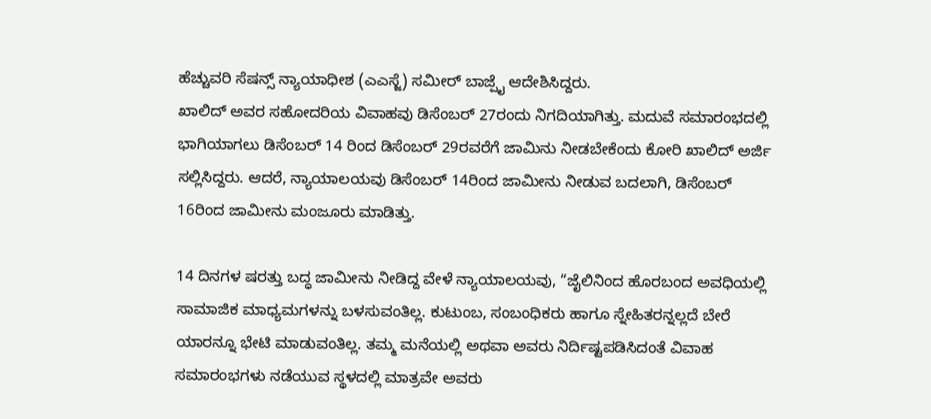ಹೆಚ್ಚುವರಿ ಸೆಷನ್ಸ್ ನ್ಯಾಯಾಧೀಶ (ಎಎಸ್ಜೆ) ಸಮೀರ್ ಬಾಜ್ಪೈ ಆದೇಶಿಸಿದ್ದರು.
ಖಾಲಿದ್ ಅವರ ಸಹೋದರಿಯ ವಿವಾಹವು ಡಿಸೆಂಬರ್ 27ರಂದು ನಿಗದಿಯಾಗಿತ್ತು. ಮದುವೆ ಸಮಾರಂಭದಲ್ಲಿ ಭಾಗಿಯಾಗಲು ಡಿಸೆಂಬರ್ 14 ರಿಂದ ಡಿಸೆಂಬರ್ 29ರವರೆಗೆ ಜಾಮಿನು ನೀಡಬೇಕೆಂದು ಕೋರಿ ಖಾಲಿದ್ ಅರ್ಜಿ ಸಲ್ಲಿಸಿದ್ದರು. ಆದರೆ, ನ್ಯಾಯಾಲಯವು ಡಿಸೆಂಬರ್ 14ರಿಂದ ಜಾಮೀನು ನೀಡುವ ಬದಲಾಗಿ, ಡಿಸೆಂಬರ್ 16ರಿಂದ ಜಾಮೀನು ಮಂಜೂರು ಮಾಡಿತ್ತು.

14 ದಿನಗಳ ಷರತ್ತು ಬದ್ಧ ಜಾಮೀನು ನೀಡಿದ್ದ ವೇಳೆ ನ್ಯಾಯಾಲಯವು, “ಜೈಲಿನಿಂದ ಹೊರಬಂದ ಅವಧಿಯಲ್ಲಿ ಸಾಮಾಜಿಕ ಮಾಧ್ಯಮಗಳನ್ನು ಬಳಸುವಂತಿಲ್ಲ. ಕುಟುಂಬ, ಸಂಬಂಧಿಕರು ಹಾಗೂ ಸ್ನೇಹಿತರನ್ನಲ್ಲದೆ ಬೇರೆ ಯಾರನ್ನೂ ಭೇಟಿ ಮಾಡುವಂತಿಲ್ಲ. ತಮ್ಮ ಮನೆಯಲ್ಲಿ ಅಥವಾ ಅವರು ನಿರ್ದಿಷ್ಟಪಡಿಸಿದಂತೆ ವಿವಾಹ ಸಮಾರಂಭಗಳು ನಡೆಯುವ ಸ್ಥಳದಲ್ಲಿ ಮಾತ್ರವೇ ಅವರು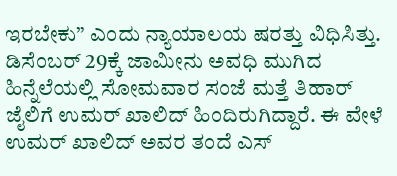ಇರಬೇಕು” ಎಂದು ನ್ಯಾಯಾಲಯ ಷರತ್ತು ವಿಧಿಸಿತ್ತು.
ಡಿಸೆಂಬರ್ 29ಕ್ಕೆ ಜಾಮೀನು ಅವಧಿ ಮುಗಿದ ಹಿನ್ನೆಲೆಯಲ್ಲಿ ಸೋಮವಾರ ಸಂಜೆ ಮತ್ತೆ ತಿಹಾರ್ ಜೈಲಿಗೆ ಉಮರ್ ಖಾಲಿದ್ ಹಿಂದಿರುಗಿದ್ದಾರೆ. ಈ ವೇಳೆ ಉಮರ್ ಖಾಲಿದ್ ಅವರ ತಂದೆ ಎಸ್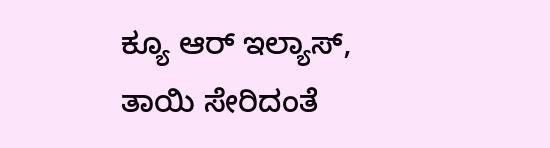ಕ್ಯೂ ಆರ್ ಇಲ್ಯಾಸ್, ತಾಯಿ ಸೇರಿದಂತೆ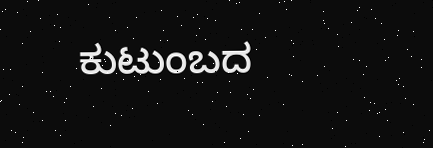ಕುಟುಂಬದ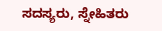ಸದಸ್ಯರು, ಸ್ನೇಹಿತರು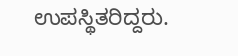ಉಪಸ್ಥಿತರಿದ್ದರು.